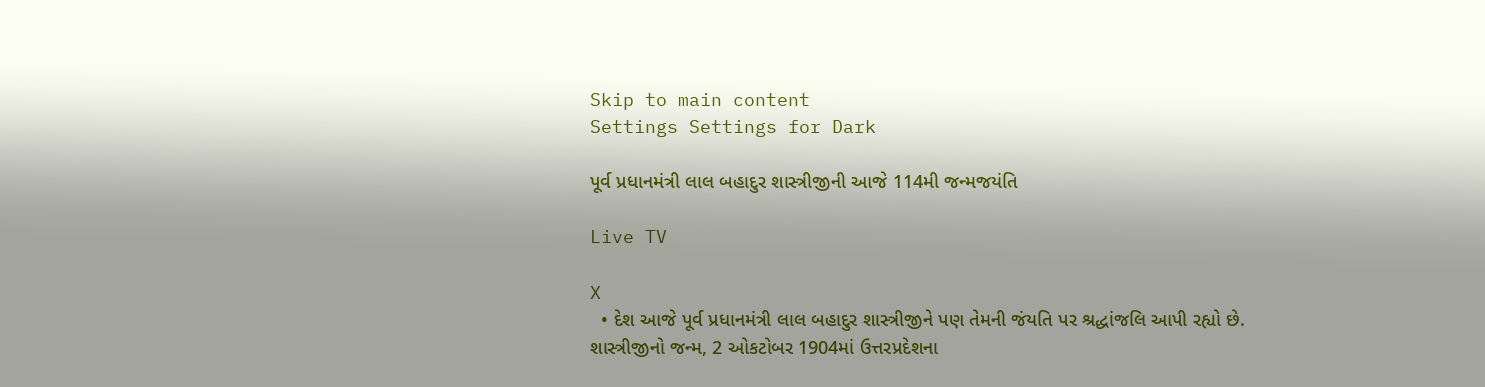Skip to main content
Settings Settings for Dark

પૂર્વ પ્રધાનમંત્રી લાલ બહાદુર શાસ્ત્રીજીની આજે 114મી જન્મજયંતિ

Live TV

X
  • દેશ આજે પૂર્વ પ્રધાનમંત્રી લાલ બહાદુર શાસ્ત્રીજીને પણ તેમની જંયતિ પર શ્રદ્ધાંજલિ આપી રહ્યો છે. શાસ્ત્રીજીનો જન્મ, 2 ઓકટોબર 1904માં ઉત્તરપ્રદેશના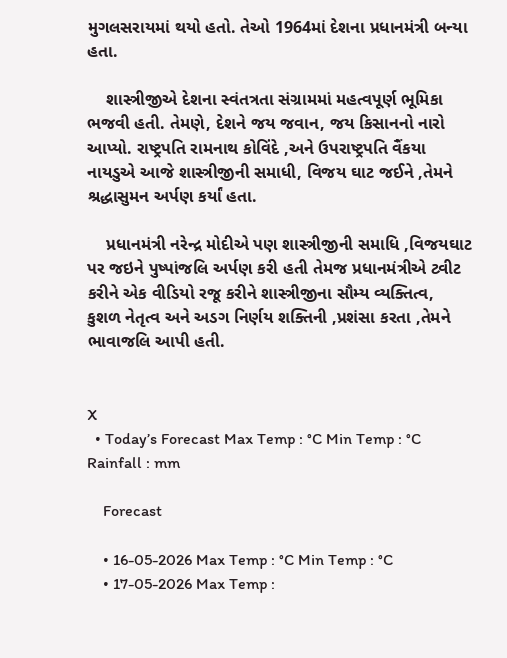મુગલસરાયમાં થયો હતો. તેઓ 1964માં દેશના પ્રધાનમંત્રી બન્યા હતા.

    શાસ્ત્રીજીએ દેશના સ્વંતત્રતા સંગ્રામમાં મહત્વપૂર્ણ ભૂમિકા ભજવી હતી. તેમણે, દેશને જય જવાન, જય કિસાનનો નારો આપ્યો. રાષ્ટ્રપતિ રામનાથ કોવિંદે ,અને ઉપરાષ્ટ્રપતિ વૈંકયા નાયડુએ આજે શાસ્ત્રીજીની સમાધી, વિજય ઘાટ જઈને ,તેમને શ્રદ્ધાસુમન અર્પણ કર્યાં હતા.

    પ્રધાનમંત્રી નરેન્દ્ર મોદીએ પણ શાસ્ત્રીજીની સમાધિ ,વિજયઘાટ પર જઇને પુષ્પાંજલિ અર્પણ કરી હતી તેમજ પ્રધાનમંત્રીએ ટ્વીટ કરીને એક વીડિયો રજૂ કરીને શાસ્ત્રીજીના સૌમ્ય વ્યક્તિત્વ, કુશળ નેતૃત્વ અને અડગ નિર્ણય શક્તિની ,પ્રશંસા કરતા ,તેમને ભાવાજલિ આપી હતી.


X
  • Today’s Forecast Max Temp : °C Min Temp : °C Rainfall : mm

    Forecast

    • 16-05-2026 Max Temp : °C Min Temp : °C
    • 17-05-2026 Max Temp :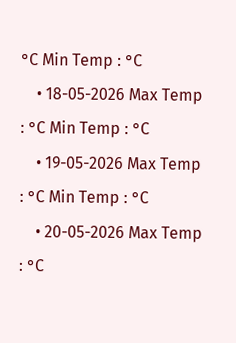°C Min Temp : °C
    • 18-05-2026 Max Temp : °C Min Temp : °C
    • 19-05-2026 Max Temp : °C Min Temp : °C
    • 20-05-2026 Max Temp : °C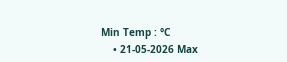Min Temp : °C
    • 21-05-2026 Max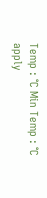Temp : °C Min Temp : °C
apply